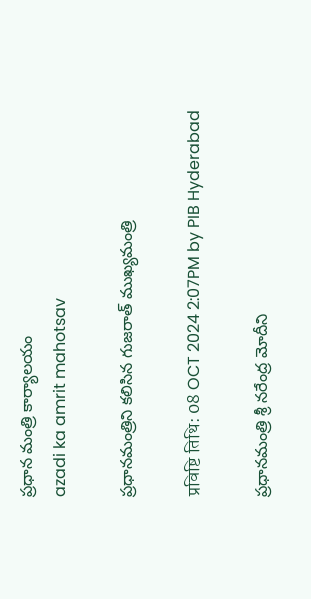ప్రధాన మంత్రి కార్యాలయం
azadi ka amrit mahotsav

ప్రధానమంత్రిని కలిసిన గుజరాత్ ముఖ్యమంత్రి

प्रविष्टि तिथि: 08 OCT 2024 2:07PM by PIB Hyderabad

ప్రధానమంత్రి శ్రీ నరేంద్ర మోదీని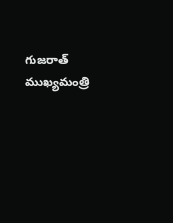గుజరాత్ ముఖ్యమంత్రి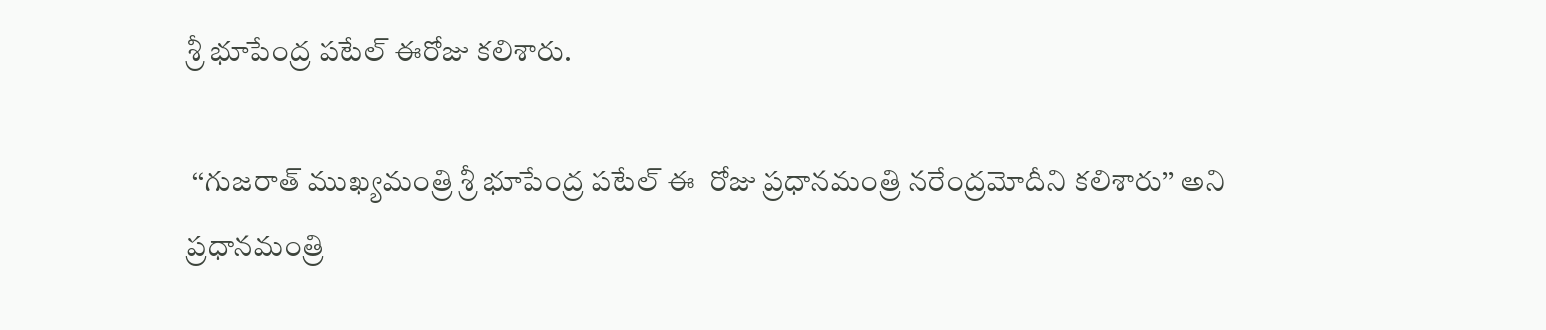శ్రీ భూపేంద్ర పటేల్ ఈరోజు కలిశారు.

 ‘‘గుజరాత్ ముఖ్యమంత్రి శ్రీ భూపేంద్ర పటేల్ ఈ  రోజు ప్రధానమంత్రి నరేంద్రమోదీని కలిశారు’’ అని ప్రధానమంత్రి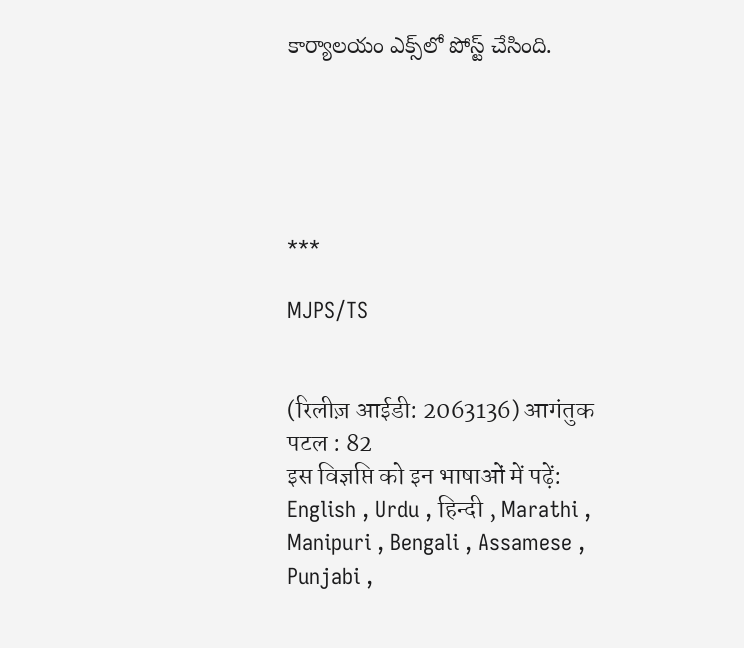కార్యాలయం ఎక్స్‌లో పోస్ట్ చేసింది.





***

MJPS/TS


(रिलीज़ आईडी: 2063136) आगंतुक पटल : 82
इस विज्ञप्ति को इन भाषाओं में पढ़ें: English , Urdu , हिन्दी , Marathi , Manipuri , Bengali , Assamese , Punjabi ,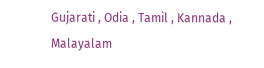Gujarati , Odia , Tamil , Kannada , Malayalam